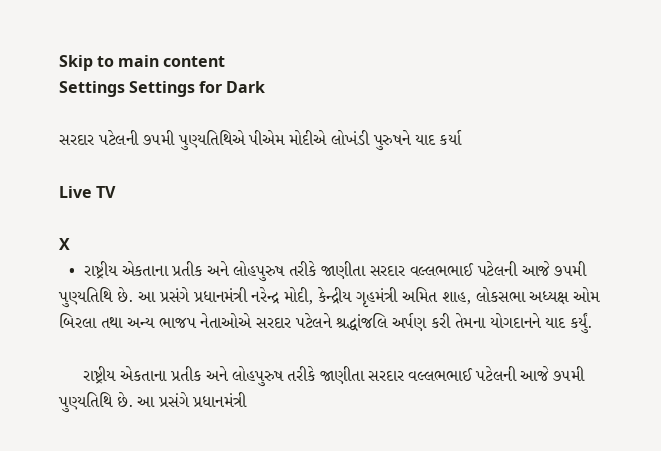Skip to main content
Settings Settings for Dark

સરદાર પટેલની ૭૫મી પુણ્યતિથિએ પીએમ મોદીએ લોખંડી પુરુષને યાદ કર્યા

Live TV

X
  •  રાષ્ટ્રીય એકતાના પ્રતીક અને લોહપુરુષ તરીકે જાણીતા સરદાર વલ્લભભાઈ પટેલની આજે ૭૫મી પુણ્યતિથિ છે. આ પ્રસંગે પ્રધાનમંત્રી નરેન્દ્ર મોદી, કેન્દ્રીય ગૃહમંત્રી અમિત શાહ, લોકસભા અધ્યક્ષ ઓમ બિરલા તથા અન્ય ભાજપ નેતાઓએ સરદાર પટેલને શ્રદ્ધાંજલિ અર્પણ કરી તેમના યોગદાનને યાદ કર્યું.

     રાષ્ટ્રીય એકતાના પ્રતીક અને લોહપુરુષ તરીકે જાણીતા સરદાર વલ્લભભાઈ પટેલની આજે ૭૫મી પુણ્યતિથિ છે. આ પ્રસંગે પ્રધાનમંત્રી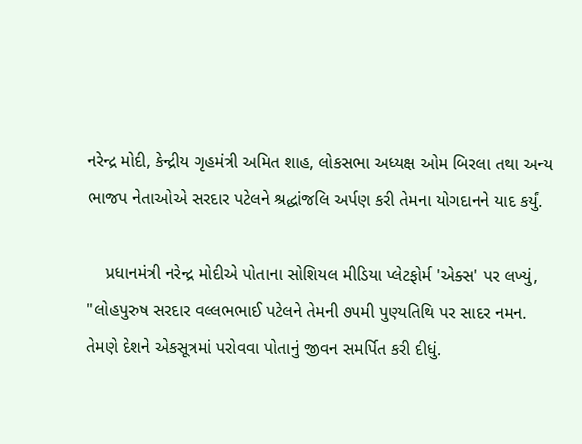નરેન્દ્ર મોદી, કેન્દ્રીય ગૃહમંત્રી અમિત શાહ, લોકસભા અધ્યક્ષ ઓમ બિરલા તથા અન્ય ભાજપ નેતાઓએ સરદાર પટેલને શ્રદ્ધાંજલિ અર્પણ કરી તેમના યોગદાનને યાદ કર્યું.

    પ્રધાનમંત્રી નરેન્દ્ર મોદીએ પોતાના સોશિયલ મીડિયા પ્લેટફોર્મ 'એક્સ' પર લખ્યું, "લોહપુરુષ સરદાર વલ્લભભાઈ પટેલને તેમની ૭૫મી પુણ્યતિથિ પર સાદર નમન. તેમણે દેશને એકસૂત્રમાં પરોવવા પોતાનું જીવન સમર્પિત કરી દીધું.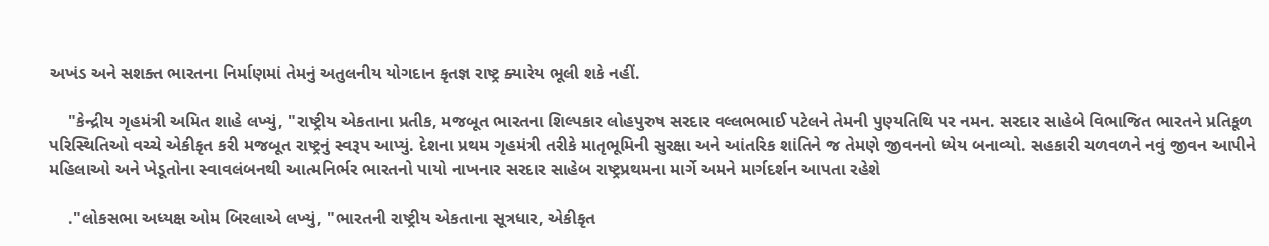અખંડ અને સશક્ત ભારતના નિર્માણમાં તેમનું અતુલનીય યોગદાન કૃતજ્ઞ રાષ્ટ્ર ક્યારેય ભૂલી શકે નહીં.

    "કેન્દ્રીય ગૃહમંત્રી અમિત શાહે લખ્યું, "રાષ્ટ્રીય એકતાના પ્રતીક, મજબૂત ભારતના શિલ્પકાર લોહપુરુષ સરદાર વલ્લભભાઈ પટેલને તેમની પુણ્યતિથિ પર નમન. સરદાર સાહેબે વિભાજિત ભારતને પ્રતિકૂળ પરિસ્થિતિઓ વચ્ચે એકીકૃત કરી મજબૂત રાષ્ટ્રનું સ્વરૂપ આપ્યું. દેશના પ્રથમ ગૃહમંત્રી તરીકે માતૃભૂમિની સુરક્ષા અને આંતરિક શાંતિને જ તેમણે જીવનનો ધ્યેય બનાવ્યો. સહકારી ચળવળને નવું જીવન આપીને મહિલાઓ અને ખેડૂતોના સ્વાવલંબનથી આત્મનિર્ભર ભારતનો પાયો નાખનાર સરદાર સાહેબ રાષ્ટ્રપ્રથમના માર્ગે અમને માર્ગદર્શન આપતા રહેશે

    ."લોકસભા અધ્યક્ષ ઓમ બિરલાએ લખ્યું, "ભારતની રાષ્ટ્રીય એકતાના સૂત્રધાર, એકીકૃત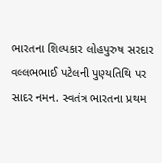ભારતના શિલ્પકાર લોહપુરુષ સરદાર વલ્લભભાઈ પટેલની પુણ્યતિથિ પર સાદર નમન. સ્વતંત્ર ભારતના પ્રથમ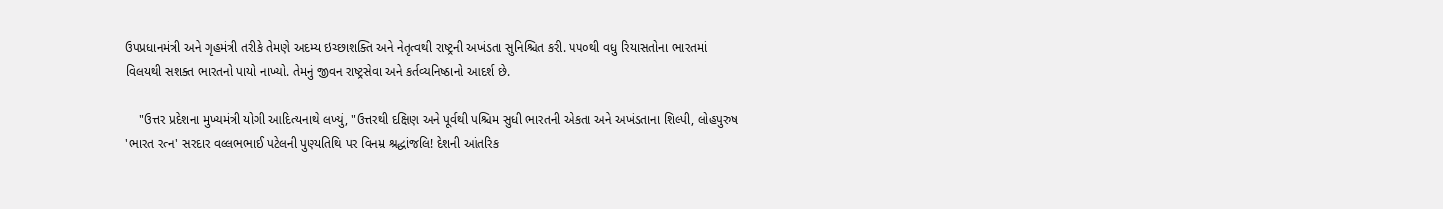ઉપપ્રધાનમંત્રી અને ગૃહમંત્રી તરીકે તેમણે અદમ્ય ઇચ્છાશક્તિ અને નેતૃત્વથી રાષ્ટ્રની અખંડતા સુનિશ્ચિત કરી. ૫૫૦થી વધુ રિયાસતોના ભારતમાં વિલયથી સશક્ત ભારતનો પાયો નાખ્યો. તેમનું જીવન રાષ્ટ્રસેવા અને કર્તવ્યનિષ્ઠાનો આદર્શ છે.

    "ઉત્તર પ્રદેશના મુખ્યમંત્રી યોગી આદિત્યનાથે લખ્યું, "ઉત્તરથી દક્ષિણ અને પૂર્વથી પશ્ચિમ સુધી ભારતની એકતા અને અખંડતાના શિલ્પી, લોહપુરુષ 'ભારત રત્ન' સરદાર વલ્લભભાઈ પટેલની પુણ્યતિથિ પર વિનમ્ર શ્રદ્ધાંજલિ! દેશની આંતરિક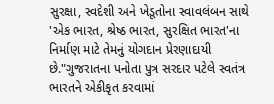સુરક્ષા, સ્વદેશી અને ખેડૂતોના સ્વાવલંબન સાથે 'એક ભારત, શ્રેષ્ઠ ભારત, સુરક્ષિત ભારત'ના નિર્માણ માટે તેમનું યોગદાન પ્રેરણાદાયી છે."ગુજરાતના પનોતા પુત્ર સરદાર પટેલે સ્વતંત્ર ભારતને એકીકૃત કરવામાં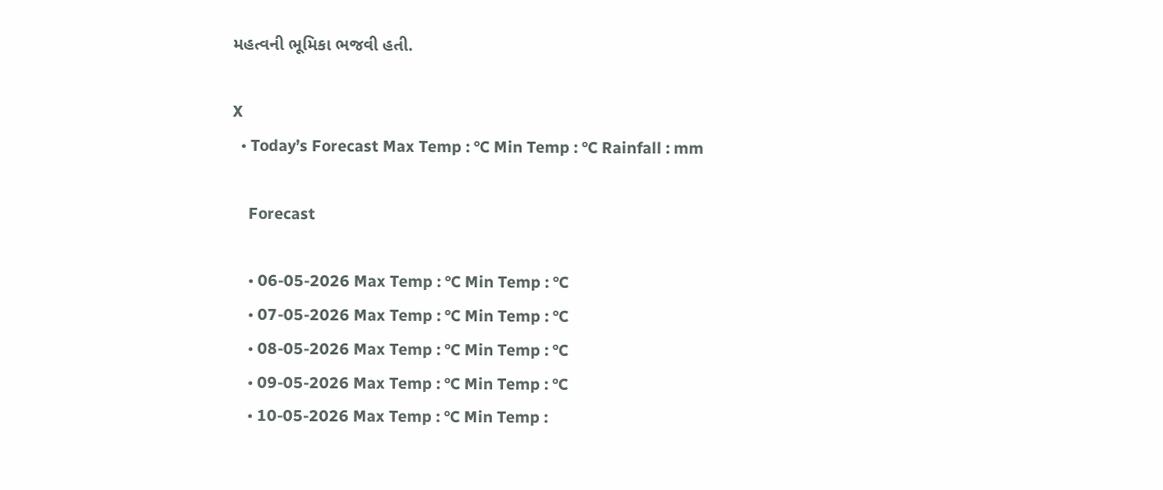મહત્વની ભૂમિકા ભજવી હતી.

X
  • Today’s Forecast Max Temp : °C Min Temp : °C Rainfall : mm

    Forecast

    • 06-05-2026 Max Temp : °C Min Temp : °C
    • 07-05-2026 Max Temp : °C Min Temp : °C
    • 08-05-2026 Max Temp : °C Min Temp : °C
    • 09-05-2026 Max Temp : °C Min Temp : °C
    • 10-05-2026 Max Temp : °C Min Temp :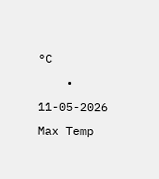°C
    • 11-05-2026 Max Temp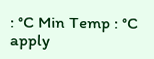: °C Min Temp : °C
apply